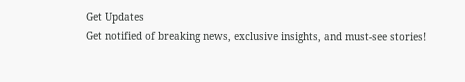Get Updates
Get notified of breaking news, exclusive insights, and must-see stories!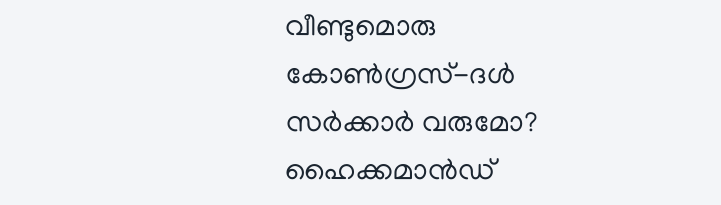വീണ്ടുമൊരു കോണ്‍ഗ്രസ്-ദള്‍ സര്‍ക്കാര്‍ വരുമോ? ഹൈക്കമാന്‍ഡ്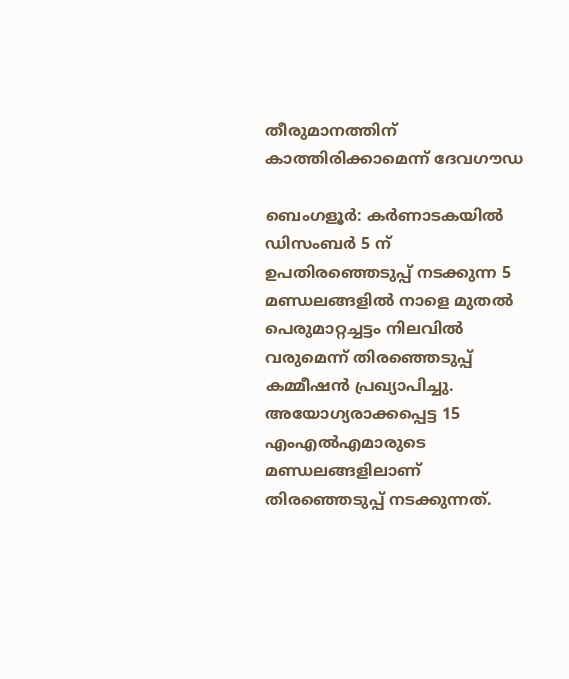തീരുമാനത്തിന് കാത്തിരിക്കാമെന്ന് ദേവഗൗഡ

ബെംഗളൂര്‍: കര്‍ണാടകയില്‍ ഡിസംബര്‍ 5 ന് ഉപതിരഞ്ഞെടുപ്പ് നടക്കുന്ന 5 മണ്ഡലങ്ങളില്‍ നാളെ മുതല്‍ പെരുമാറ്റച്ചട്ടം നിലവില്‍ വരുമെന്ന് തിരഞ്ഞെടുപ്പ് കമ്മീഷന്‍ പ്രഖ്യാപിച്ചു. അയോഗ്യരാക്കപ്പെട്ട 15 എംഎല്‍എമാരുടെ മണ്ഡലങ്ങളിലാണ് തിരഞ്ഞെടുപ്പ് നടക്കുന്നത്.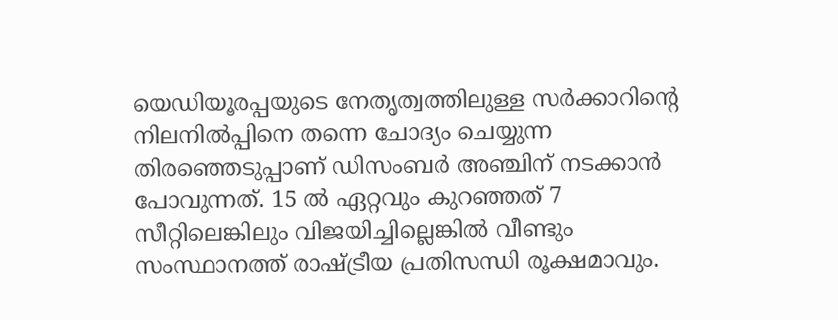യെഡിയൂരപ്പയുടെ നേതൃത്വത്തിലുള്ള സര്‍ക്കാറിന്‍റെ നിലനില്‍പ്പിനെ തന്നെ ചോദ്യം ചെയ്യുന്ന തിരഞ്ഞെടുപ്പാണ് ഡിസംബര്‍ അഞ്ചിന് നടക്കാന്‍ പോവുന്നത്. 15 ല്‍ ഏറ്റവും കുറഞ്ഞത് 7 സീറ്റിലെങ്കിലും വിജയിച്ചില്ലെങ്കില്‍ വീണ്ടും സംസ്ഥാനത്ത് രാഷ്ട്രീയ പ്രതിസന്ധി രൂക്ഷമാവും.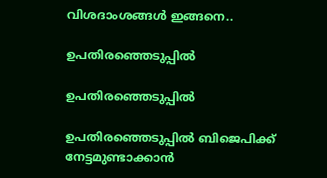വിശദാംശങ്ങള്‍ ഇങ്ങനെ..

ഉപതിരഞ്ഞെടുപ്പില്‍

ഉപതിരഞ്ഞെടുപ്പില്‍

ഉപതിരഞ്ഞെടുപ്പില്‍ ബിജെപിക്ക് നേട്ടമുണ്ടാക്കാന്‍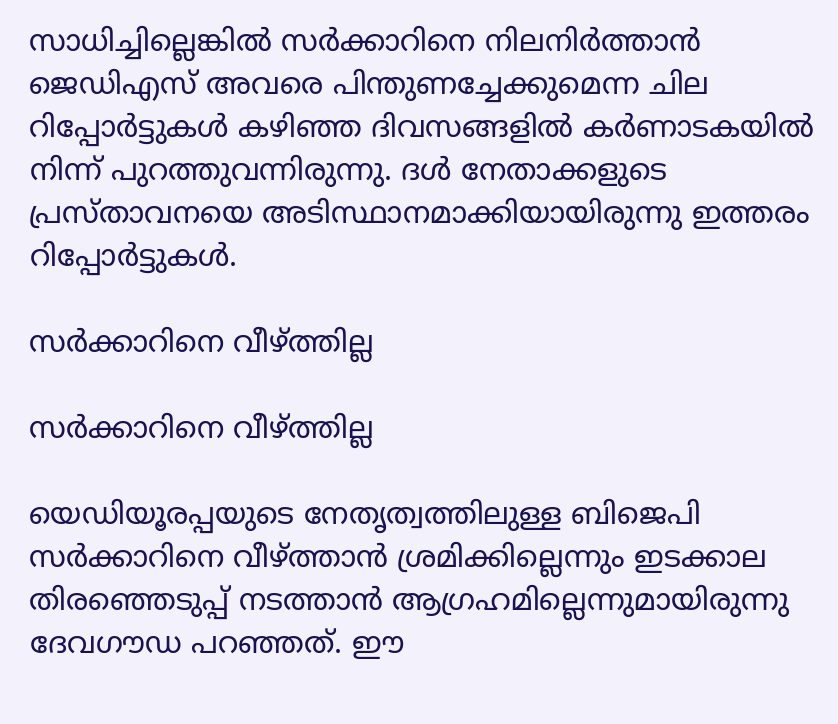സാധിച്ചില്ലെങ്കില്‍ സര്‍ക്കാറിനെ നിലനിര്‍ത്താന്‍ ജെഡിഎസ് അവരെ പിന്തുണച്ചേക്കുമെന്ന ചില റിപ്പോര്‍ട്ടുകള്‍ കഴിഞ്ഞ ദിവസങ്ങളില്‍ കര്‍ണാടകയില്‍ നിന്ന് പുറത്തുവന്നിരുന്നു. ദള്‍ നേതാക്കളുടെ പ്രസ്താവനയെ അടിസ്ഥാനമാക്കിയായിരുന്നു ഇത്തരം റിപ്പോര്‍ട്ടുകള്‍.

സര്‍ക്കാറിനെ വീഴ്ത്തില്ല

സര്‍ക്കാറിനെ വീഴ്ത്തില്ല

യെഡിയൂരപ്പയുടെ നേതൃത്വത്തിലുള്ള ബിജെപി സര്‍ക്കാറിനെ വീഴ്ത്താന്‍‌ ശ്രമിക്കില്ലെന്നും ഇടക്കാല തിരഞ്ഞെടുപ്പ് നടത്താന്‍ ആഗ്രഹമില്ലെന്നുമായിരുന്നു ദേവഗൗഡ പറഞ്ഞത്. ഈ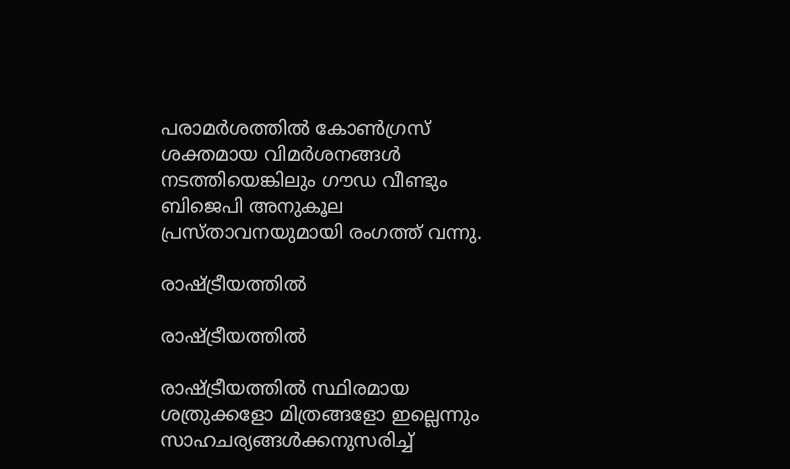പരാമര്‍ശത്തില്‍ കോണ്‍ഗ്രസ് ശക്തമായ വിമര്‍ശനങ്ങള്‍ നടത്തിയെങ്കിലും ഗൗഡ വീണ്ടും ബിജെപി അനുകൂല പ്രസ്താവനയുമായി രംഗത്ത് വന്നു.

രാഷ്ട്രീയത്തില്‍

രാഷ്ട്രീയത്തില്‍

രാഷ്ട്രീയത്തില്‍ സ്ഥിരമായ ശത്രുക്കളോ മിത്രങ്ങളോ ഇല്ലെന്നും സാഹചര്യങ്ങള്‍ക്കനുസരിച്ച്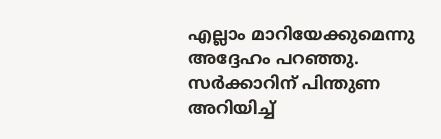എല്ലാം മാറിയേക്കുമെന്നു അദ്ദേഹം പറഞ്ഞു. സര്‍ക്കാറിന് പിന്തുണ അറിയിച്ച്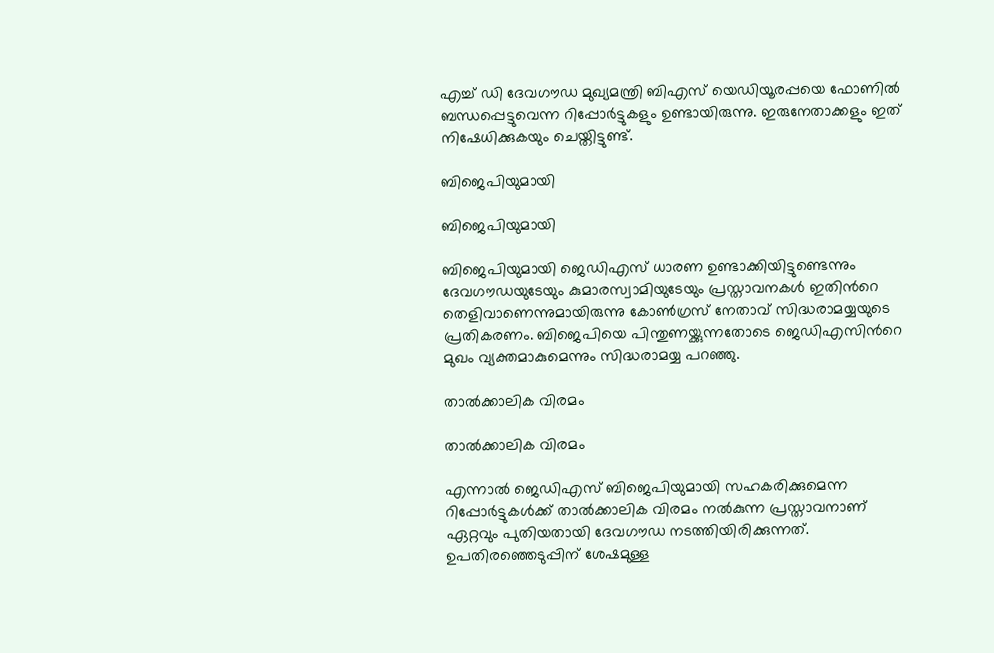എച്ച് ഡി ദേവഗൗഡ മുഖ്യമന്ത്രി ബിഎസ് യെഡിയൂരപ്പയെ ഫോണില്‍ ബന്ധപ്പെട്ടുവെന്ന റിപ്പോര്‍ട്ടുകളും ഉണ്ടായിരുന്നു. ഇരുനേതാക്കളും ഇത് നിഷേധിക്കുകയും ചെയ്തിട്ടുണ്ട്.

ബിജെപിയുമായി

ബിജെപിയുമായി

ബിജെപിയുമായി ജെഡിഎസ് ധാരണ ഉണ്ടാക്കിയിട്ടുണ്ടെന്നും ദേവഗൗഡയുടേയും കുമാരസ്വാമിയുടേയും പ്രസ്താവനകള്‍ ഇതിന്‍റെ തെളിവാണെന്നുമായിരുന്നു കോണ്‍ഗ്രസ് നേതാവ് സിദ്ധരാമയ്യയുടെ പ്രതികരണം. ബിജെപിയെ പിന്തുണയ്ക്കുന്നതോടെ ജെഡിഎസിന്‍റെ മുഖം വ്യക്തമാകുമെന്നും സിദ്ധരാമയ്യ പറഞ്ഞു.

താല്‍ക്കാലിക വിരമം

താല്‍ക്കാലിക വിരമം

എന്നാല്‍ ജെഡിഎസ് ബിജെപിയുമായി സഹകരിക്കുമെന്ന റിപ്പോര്‍ട്ടുകള്‍ക്ക് താല്‍ക്കാലിക വിരമം നല്‍കുന്ന പ്രസ്താവനാണ് ഏറ്റവും പുതിയതായി ദേവഗൗഡ നടത്തിയിരിക്കുന്നത്. ഉപതിരഞ്ഞെടുപ്പിന് ശേഷമുള്ള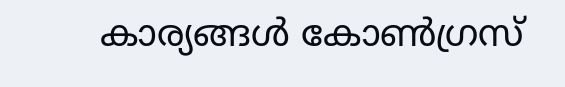കാര്യങ്ങള്‍ കോണ്‍ഗ്രസ്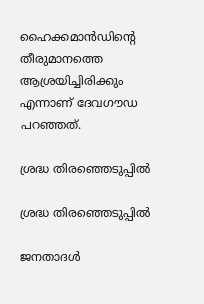ഹൈക്കമാന്‍ഡിന്‍റെ തീരുമാനത്തെ ആശ്രയിച്ചിരിക്കും എന്നാണ് ദേവഗൗഡ പറഞ്ഞത്.

ശ്രദ്ധ തിരഞ്ഞെടുപ്പില്‍

ശ്രദ്ധ തിരഞ്ഞെടുപ്പില്‍

ജനതാദള്‍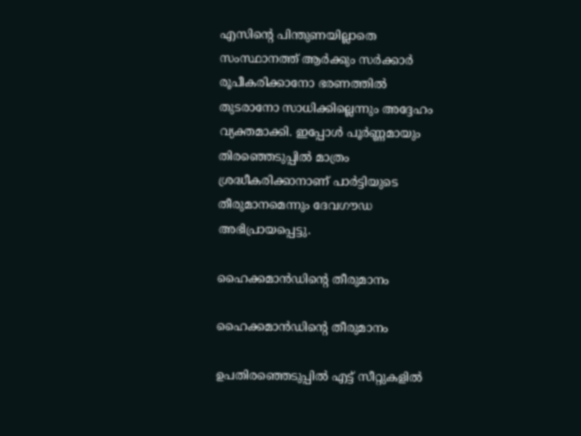എസിന്‍റെ പിന്തുണയില്ലാതെ സംസ്ഥാനത്ത് ആര്‍ക്കും സര്‍ക്കാര്‍ രൂപീകരിക്കാനോ ഭരണത്തില്‍ തുടരാനോ സാധിക്കില്ലെന്നും അദ്ദേഹം വ്യക്തമാക്കി. ഇപ്പോള്‍ പൂര്‍ണ്ണമായും തിരഞ്ഞെടുപ്പില്‍ മാത്രം ശ്രദ്ധീകരിക്കാനാണ് പാര്‍ട്ടിയുടെ തീരുമാനമെന്നും ദേവഗൗഡ അഭിപ്രായപ്പെട്ടു.

ഹൈക്കമാന്‍ഡിന്‍റെ തീരുമാനം

ഹൈക്കമാന്‍ഡിന്‍റെ തീരുമാനം

ഉപതിരഞ്ഞെടുപ്പില്‍ എട്ട് സീറ്റുകളില്‍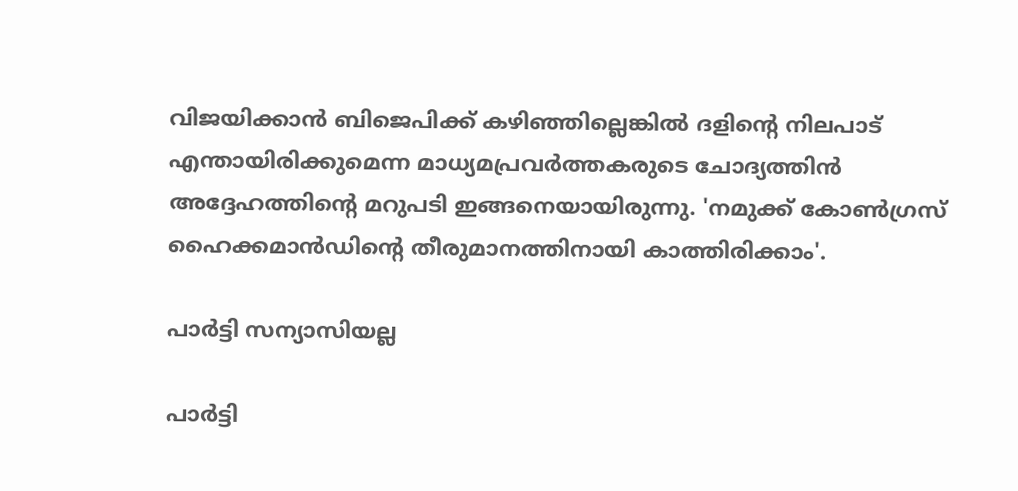വിജയിക്കാന്‍ ബിജെപിക്ക് കഴിഞ്ഞില്ലെങ്കില്‍ ദളിന്‍റെ നിലപാട് എന്തായിരിക്കുമെന്ന മാധ്യമപ്രവര്‍ത്തകരുടെ ചോദ്യത്തിന്‍ അദ്ദേഹത്തിന്‍റെ മറുപടി ഇങ്ങനെയായിരുന്നു. 'നമുക്ക് കോണ്‍ഗ്രസ് ഹൈക്കമാന്‍ഡിന്‍റെ തീരുമാനത്തിനായി കാത്തിരിക്കാം'.

പാര്‍ട്ടി സന്യാസിയല്ല

പാര്‍ട്ടി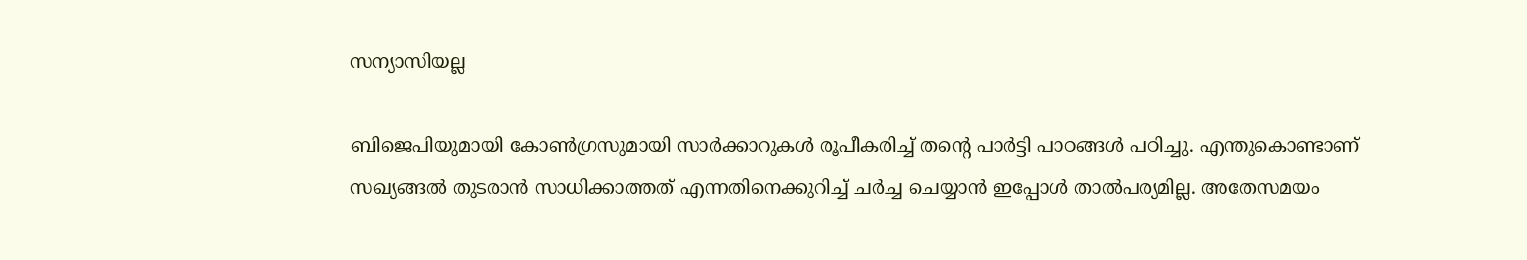സന്യാസിയല്ല

ബിജെപിയുമായി കോണ്‍ഗ്രസുമായി സാര്‍ക്കാറുകള്‍ രൂപീകരിച്ച് തന്‍റെ പാര്‍ട്ടി പാഠങ്ങള്‍ പഠിച്ചു. എന്തുകൊണ്ടാണ് സഖ്യങ്ങല്‍ തുടരാന്‍ സാധിക്കാത്തത് എന്നതിനെക്കുറിച്ച് ചര്‍ച്ച ചെയ്യാന്‍ ഇപ്പോള്‍ താല്‍പര്യമില്ല. അതേസമയം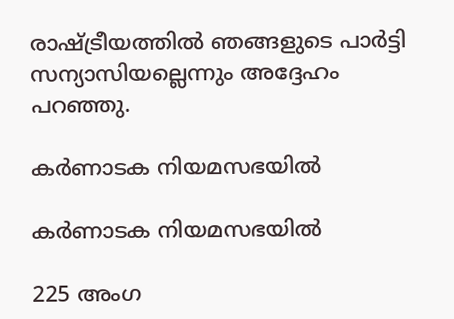രാഷ്ട്രീയത്തില്‍ ഞങ്ങളുടെ പാര്‍ട്ടി സന്യാസിയല്ലെന്നും അദ്ദേഹം പറഞ്ഞു.

കര്‍ണാടക നിയമസഭയില്‍

കര്‍ണാടക നിയമസഭയില്‍

225 അംഗ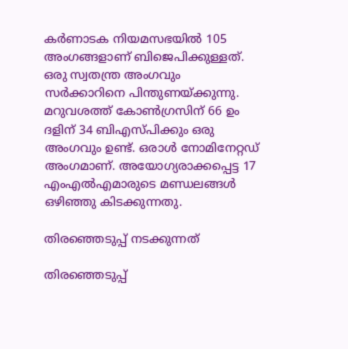കര്‍ണാടക നിയമസഭയില്‍ 105 അംഗങ്ങളാണ് ബിജെപിക്കുള്ളത്. ഒരു സ്വതന്ത്ര അംഗവും സര്‍ക്കാറിനെ പിന്തുണയ്ക്കുന്നു. മറുവശത്ത് കോണ്‍ഗ്രസിന് 66 ഉം ദളിന് 34 ബിഎസ്പിക്കും ഒരു അംഗവും ഉണ്ട്. ഒരാള്‍ നോമിനേറ്റ‍ഡ് അംഗമാണ്. അയോഗ്യരാക്കപ്പെട്ട 17 എംഎല്‍എമാരുടെ മണ്ഡലങ്ങള്‍ ഒഴിഞ്ഞു കിടക്കുന്നതു.

തിരഞ്ഞെടുപ്പ് നടക്കുന്നത്

തിരഞ്ഞെടുപ്പ്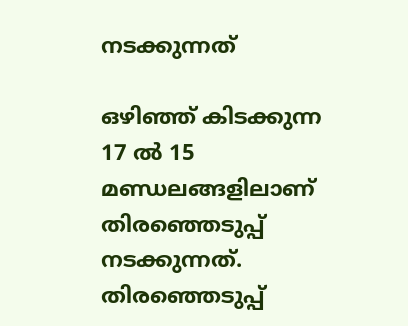നടക്കുന്നത്

ഒഴിഞ്ഞ് കിടക്കുന്ന 17 ല്‍ 15 മണ്ഡലങ്ങളിലാണ് തിരഞ്ഞെടുപ്പ് നടക്കുന്നത്. തിരഞ്ഞെടുപ്പ്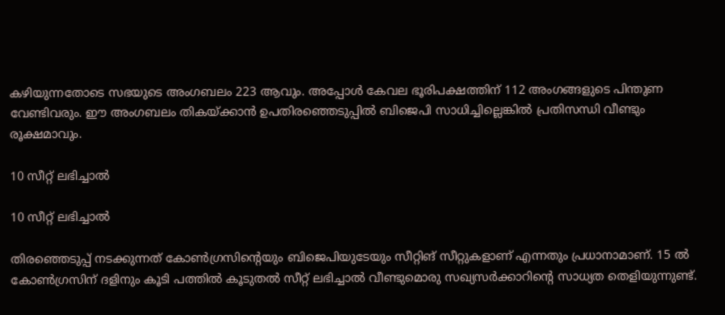കഴിയുന്നതോടെ സഭയുടെ അംഗബലം 223 ആവും. അപ്പോള്‍ കേവല ഭൂരിപക്ഷത്തിന് 112 അംഗങ്ങളുടെ പിന്തുണ വേണ്ടിവരും. ഈ അംഗബലം തികയ്ക്കാന്‍ ഉപതിരഞ്ഞെടുപ്പില്‍ ബിജെപി സാധിച്ചില്ലെങ്കില്‍ പ്രതിസന്ധി വീണ്ടും രൂക്ഷമാവും.

10 സീറ്റ് ലഭിച്ചാല്‍

10 സീറ്റ് ലഭിച്ചാല്‍

തിരഞ്ഞെടുപ്പ് നടക്കുന്നത് കോണ്‍ഗ്രസിന്‍റെയും ബിജെപിയുടേയും സീറ്റിങ് സീറ്റുകളാണ് എന്നതും പ്രധാനാമാണ്. 15 ല്‍ കോണ്‍ഗ്രസിന് ദളിനും കൂടി പത്തില്‍ കൂടുതല്‍ സീറ്റ് ലഭിച്ചാല്‍ വീണ്ടുമൊരു സഖ്യസര്‍ക്കാറിന്‍റെ സാധ്യത തെളിയുന്നുണ്ട്.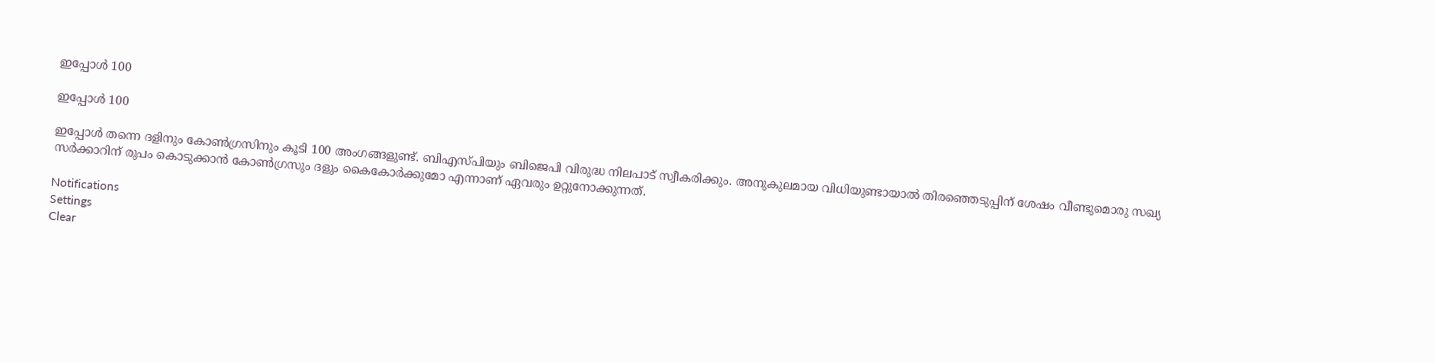ഇപ്പോള്‍ 100

ഇപ്പോള്‍ 100

ഇപ്പോള്‍ തന്നെ ദളിനും കോണ്‍ഗ്രസിനും കൂടി 100 അംഗങ്ങളുണ്ട്. ബിഎസ്പിയും ബിജെപി വിരുദ്ധ നിലപാട് സ്വീകരിക്കും. അനുകുലമായ വിധിയുണ്ടായാല്‍ തിരഞ്ഞെടുപ്പിന് ശേഷം വീണ്ടുമൊരു സഖ്യ സര്‍ക്കാറിന് രുപം കൊടുക്കാന്‍ കോണ്‍ഗ്രസും ദളും കൈകോര്‍ക്കുമോ എന്നാണ് ഏവരും ഉറ്റുനോക്കുന്നത്.

Notifications
Settings
Clear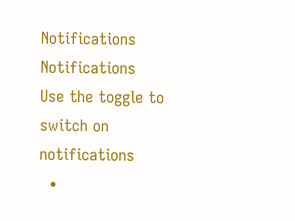Notifications
Notifications
Use the toggle to switch on notifications
  •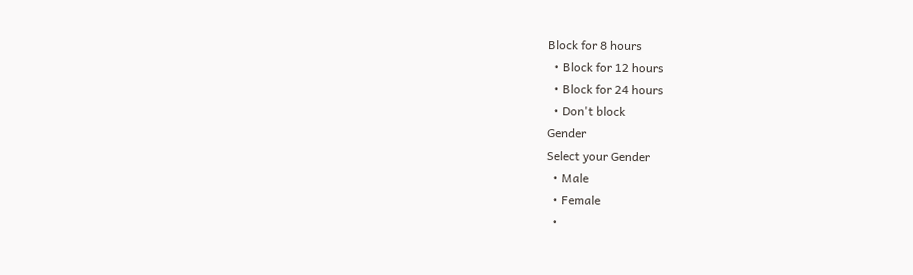Block for 8 hours
  • Block for 12 hours
  • Block for 24 hours
  • Don't block
Gender
Select your Gender
  • Male
  • Female
  •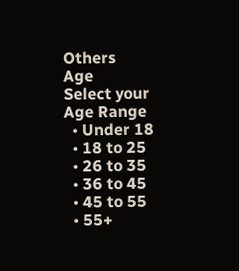Others
Age
Select your Age Range
  • Under 18
  • 18 to 25
  • 26 to 35
  • 36 to 45
  • 45 to 55
  • 55+